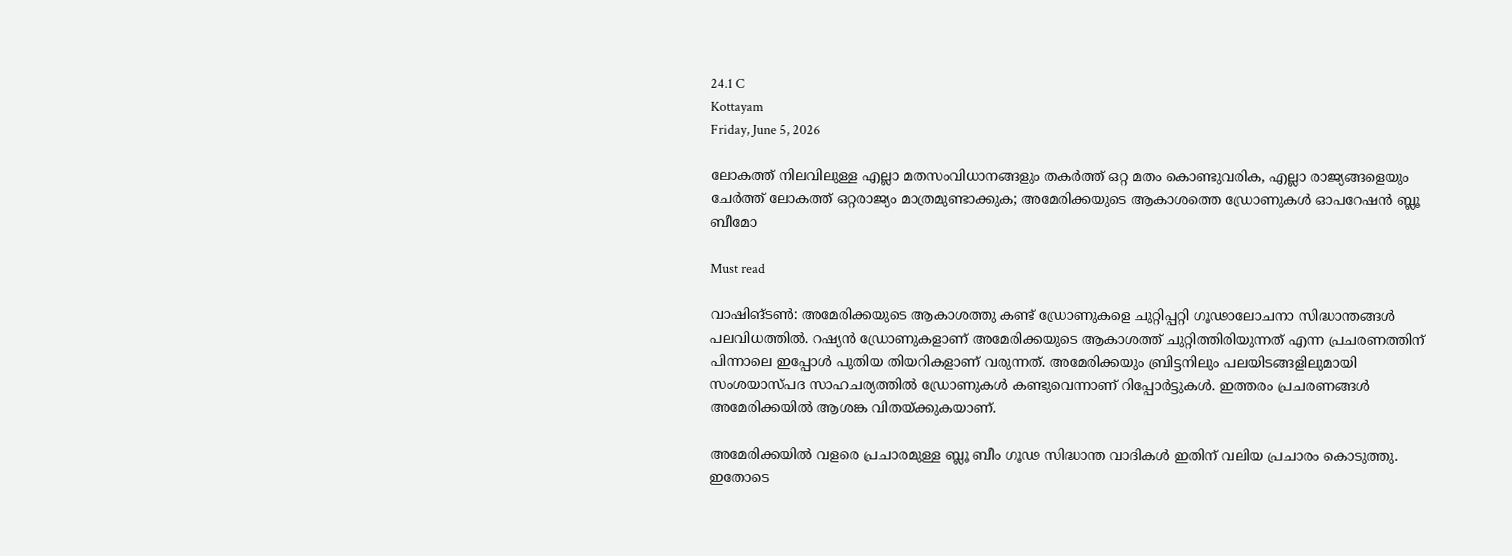24.1 C
Kottayam
Friday, June 5, 2026

ലോകത്ത് നിലവിലുള്ള എല്ലാ മതസംവിധാനങ്ങളും തകര്‍ത്ത് ഒറ്റ മതം കൊണ്ടുവരിക, എല്ലാ രാജ്യങ്ങളെയും ചേര്‍ത്ത് ലോകത്ത് ഒറ്റരാജ്യം മാത്രമുണ്ടാക്കുക; അമേരിക്കയുടെ ആകാശത്തെ ഡ്രോണുകള്‍ ഓപറേഷന്‍ ബ്ലൂ ബീമോ

Must read

വാഷിങ്ടണ്‍: അമേരിക്കയുടെ ആകാശത്തു കണ്ട് ഡ്രോണുകളെ ചുറ്റിപ്പറ്റി ഗൂഢാലോചനാ സിദ്ധാന്തങ്ങള്‍ പലവിധത്തില്‍. റഷ്യന്‍ ഡ്രോണുകളാണ് അമേരിക്കയുടെ ആകാശത്ത് ചുറ്റിത്തിരിയുന്നത് എന്ന പ്രചരണത്തിന് പിന്നാലെ ഇപ്പോള്‍ പുതിയ തിയറികളാണ് വരുന്നത്. അമേരിക്കയും ബ്രിട്ടനിലും പലയിടങ്ങളിലുമായി സംശയാസ്പദ സാഹചര്യത്തില്‍ ഡ്രോണുകള്‍ കണ്ടുവെന്നാണ് റിപ്പോര്‍ട്ടുകള്‍. ഇത്തരം പ്രചരണങ്ങള്‍ അമേരിക്കയില്‍ ആശങ്ക വിതയ്ക്കുകയാണ്.

അമേരിക്കയില്‍ വളരെ പ്രചാരമുള്ള ബ്ലൂ ബീം ഗൂഢ സിദ്ധാന്ത വാദികള്‍ ഇതിന് വലിയ പ്രചാരം കൊടുത്തു. ഇതോടെ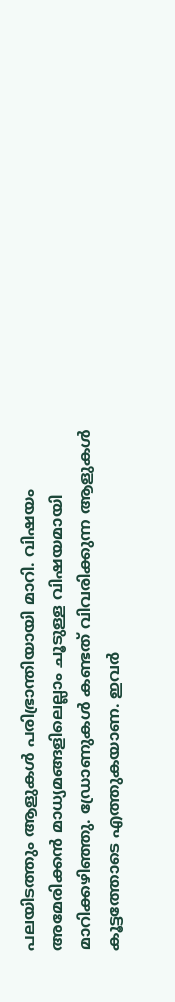പലയിടത്തും ആളുകള്‍ പരിഭ്രാന്തിയായി മാറി. വിഷയം അമേരിക്കന്‍ മാധ്യമങ്ങളിലെല്ലാം ചൂടുള്ള വിഷയമായി മാറിക്കഴിഞ്ഞു. ഡ്രോണുകള്‍ കണ്ടത് വിവരിക്കുന്ന ആളുകള്‍ കൂട്ടത്തോടെ എത്തുകയാണ. ഇവര്‍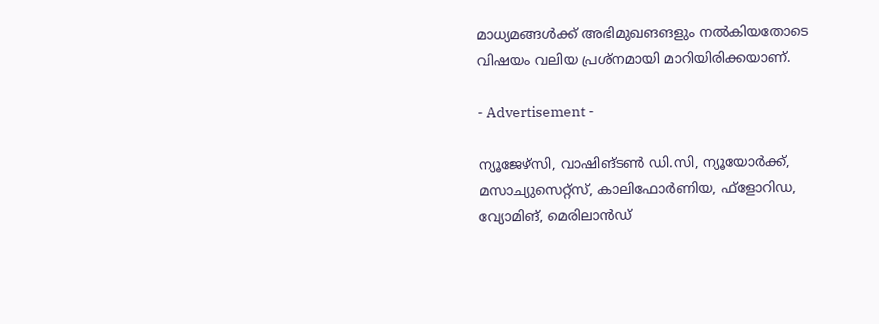മാധ്യമങ്ങള്‍ക്ക് അഭിമുഖങങളും നല്‍കിയതോടെ വിഷയം വലിയ പ്രശ്‌നമായി മാറിയിരിക്കയാണ്.

- Advertisement -

ന്യൂജേഴ്സി, വാഷിങ്ടണ്‍ ഡി.സി, ന്യൂയോര്‍ക്ക്, മസാച്യുസെറ്റ്സ്, കാലിഫോര്‍ണിയ, ഫ്ളോറിഡ, വ്യോമിങ്, മെരിലാന്‍ഡ്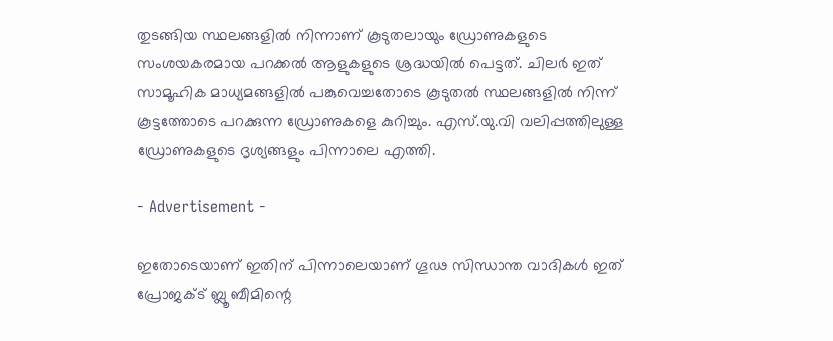തുടങ്ങിയ സ്ഥലങ്ങളില്‍ നിന്നാണ് കൂടുതലായും ഡ്രോണുകളുടെ സംശയകരമായ പറക്കല്‍ ആളുകളുടെ ശ്രദ്ധയില്‍ പെട്ടത്. ചിലര്‍ ഇത് സാമൂഹിക മാധ്യമങ്ങളില്‍ പങ്കുവെച്ചതോടെ കൂടുതല്‍ സ്ഥലങ്ങളില്‍ നിന്ന് കൂട്ടത്തോടെ പറക്കുന്ന ഡ്രോണുകളെ കുറിച്ചും. എസ്.യു.വി വലിപ്പത്തിലുള്ള ഡ്രോണുകളുടെ ദൃശ്യങ്ങളും പിന്നാലെ എത്തി.

- Advertisement -

ഇതോടെയാണ് ഇതിന് പിന്നാലെയാണ് ഗൂഢ സിന്ധാന്ത വാദികള്‍ ഇത് പ്രോജക്ട് ബ്ലൂ ബീമിന്റെ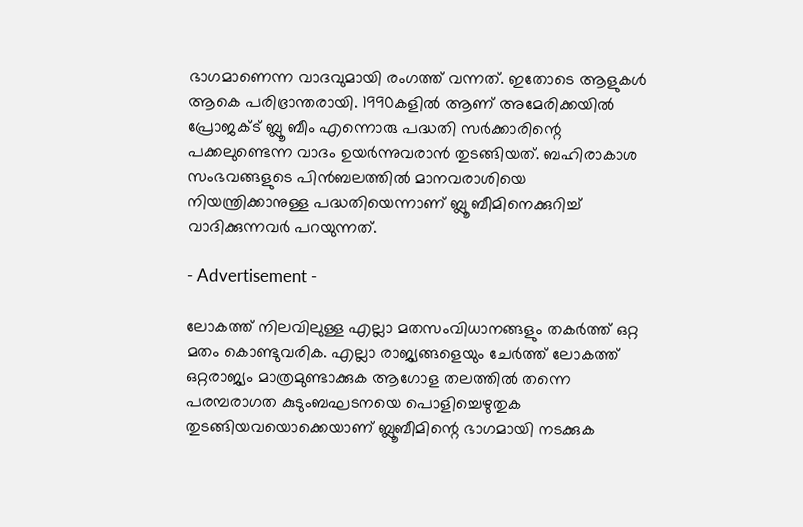ഭാഗമാണെന്ന വാദവുമായി രംഗത്ത് വന്നത്. ഇതോടെ ആളുകള്‍ ആകെ പരിഭ്രാന്തരായി. 1990കളില്‍ ആണ് അമേരിക്കയില്‍ പ്രോജക്ട് ബ്ലൂ ബീം എന്നൊരു പദ്ധതി സര്‍ക്കാരിന്റെ പക്കലുണ്ടെന്ന വാദം ഉയര്‍ന്നുവരാന്‍ തുടങ്ങിയത്. ബഹിരാകാശ സംഭവങ്ങളുടെ പിന്‍ബലത്തില്‍ മാനവരാശിയെ നിയന്ത്രിക്കാനുള്ള പദ്ധതിയെന്നാണ് ബ്ലൂ ബീമിനെക്കുറിച്ച് വാദിക്കുന്നവര്‍ പറയുന്നത്.

- Advertisement -

ലോകത്ത് നിലവിലുള്ള എല്ലാ മതസംവിധാനങ്ങളും തകര്‍ത്ത് ഒറ്റ മതം കൊണ്ടുവരിക. എല്ലാ രാജ്യങ്ങളെയും ചേര്‍ത്ത് ലോകത്ത് ഒറ്റരാജ്യം മാത്രമുണ്ടാക്കുക ആഗോള തലത്തില്‍ തന്നെ പരമ്പരാഗത കുടുംബഘടനയെ പൊളിച്ചെഴുതുക തുടങ്ങിയവയൊക്കെയാണ് ബ്ലൂബീമിന്റെ ഭാഗമായി നടക്കുക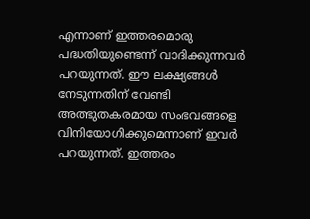എന്നാണ് ഇത്തരമൊരു പദ്ധതിയുണ്ടെന്ന് വാദിക്കുന്നവര്‍ പറയുന്നത്. ഈ ലക്ഷ്യങ്ങള്‍ നേടുന്നതിന് വേണ്ടി അത്ഭുതകരമായ സംഭവങ്ങളെ വിനിയോഗിക്കുമെന്നാണ് ഇവര്‍ പറയുന്നത്. ഇത്തരം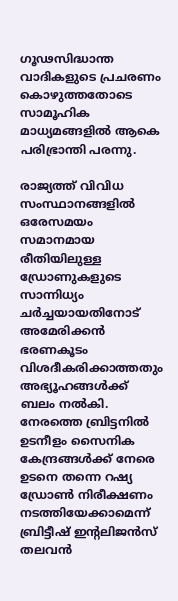ഗൂഢസിദ്ധാന്ത വാദികളുടെ പ്രചരണം കൊഴുത്തതോടെ സാമൂഹിക മാധ്യമങ്ങളില്‍ ആകെ പരിഭ്രാന്തി പരന്നു.

രാജ്യത്ത് വിവിധ സംസ്ഥാനങ്ങളില്‍ ഒരേസമയം സമാനമായ രീതിയിലുള്ള ഡ്രോണുകളുടെ സാന്നിധ്യം ചര്‍ച്ചയായതിനോട് അമേരിക്കന്‍ ഭരണകൂടം വിശദീകരിക്കാത്തതും അഭ്യൂഹങ്ങള്‍ക്ക് ബലം നല്‍കി. നേരത്തെ ബ്രിട്ടനില്‍ ഉടനീളം സൈനിക കേന്ദ്രങ്ങള്‍ക്ക് നേരെ ഉടനെ തന്നെ റഷ്യ ഡ്രോണ്‍ നിരീക്ഷണം നടത്തിയേക്കാമെന്ന് ബ്രിട്ടീഷ് ഇന്റലിജന്‍സ് തലവന്‍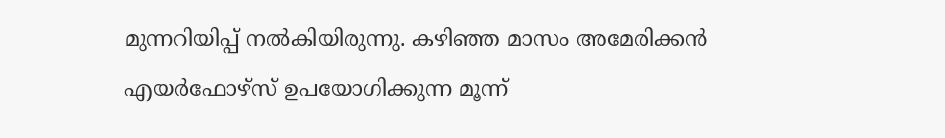മുന്നറിയിപ്പ് നല്‍കിയിരുന്നു. കഴിഞ്ഞ മാസം അമേരിക്കന്‍ എയര്‍ഫോഴ്‌സ് ഉപയോഗിക്കുന്ന മൂന്ന്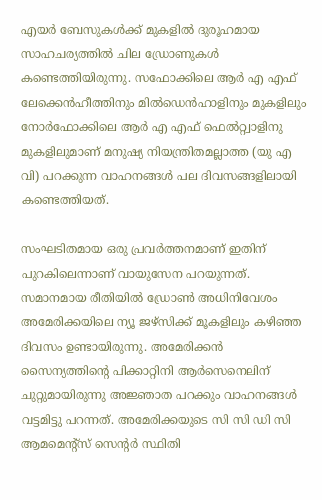എയര്‍ ബേസുകള്‍ക്ക് മുകളില്‍ ദുരൂഹമായ സാഹചര്യത്തില്‍ ചില ഡ്രോണുകള്‍ കണ്ടെത്തിയിരുന്നു. സഫോക്കിലെ ആര്‍ എ എഫ് ലേക്കെന്‍ഹീത്തിനും മില്‍ഡെന്‍ഹാളിനും മുകളിലും നോര്‍ഫോക്കിലെ ആര്‍ എ എഫ് ഫെല്‍റ്റ്വാളിനു മുകളിലുമാണ് മനുഷ്യ നിയന്ത്രിതമല്ലാത്ത (യു എ വി) പറക്കുന്ന വാഹനങ്ങള്‍ പല ദിവസങ്ങളിലായി കണ്ടെത്തിയത്.

സംഘടിതമായ ഒരു പ്രവര്‍ത്തനമാണ് ഇതിന് പുറകിലെന്നാണ് വായുസേന പറയുന്നത്. സമാനമായ രീതിയില്‍ ഡ്രോണ്‍ അധിനിവേശം അമേരിക്കയിലെ ന്യൂ ജഴ്‌സിക്ക് മൂകളിലും കഴിഞ്ഞ ദിവസം ഉണ്ടായിരുന്നു. അമേരിക്കന്‍ സൈന്യത്തിന്റെ പിക്കാറ്റിനി ആര്‍സെനെലിന് ചുറ്റുമായിരുന്നു അജ്ഞാത പറക്കും വാഹനങ്ങള്‍ വട്ടമിട്ടു പറന്നത്. അമേരിക്കയുടെ സി സി ഡി സി ആമമെന്റ്സ് സെന്റര്‍ സ്ഥിതി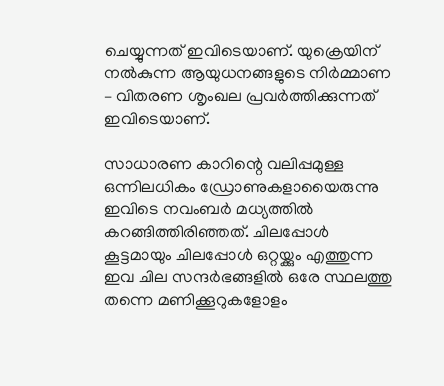ചെയ്യുന്നത് ഇവിടെയാണ്. യുക്രെയിന് നല്‍കുന്ന ആയുധനങ്ങളുടെ നിര്‍മ്മാണ – വിതരണ ശൃംഖല പ്രവര്‍ത്തിക്കുന്നത് ഇവിടെയാണ്.

സാധാരണ കാറിന്റെ വലിപ്പമുള്ള ഒന്നിലധികം ഡ്രോണുകളായൈരുന്നു ഇവിടെ നവംബര്‍ മധ്യത്തില്‍ കറങ്ങിത്തിരിഞ്ഞത്. ചിലപ്പോള്‍ കൂട്ടമായും ചിലപ്പോള്‍ ഒറ്റയ്ക്കും എത്തുന്ന ഇവ ചില സന്ദര്‍ഭങ്ങളില്‍ ഒരേ സ്ഥലത്തു തന്നെ മണിക്കൂറുകളോളം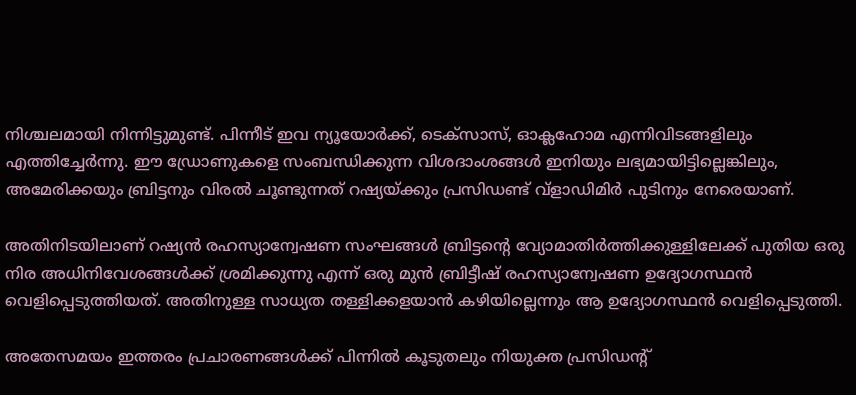നിശ്ചലമായി നിന്നിട്ടുമുണ്ട്. പിന്നീട് ഇവ ന്യൂയോര്‍ക്ക്, ടെക്‌സാസ്, ഓക്ലഹോമ എന്നിവിടങ്ങളിലും എത്തിച്ചേര്‍ന്നു. ഈ ഡ്രോണുകളെ സംബന്ധിക്കുന്ന വിശദാംശങ്ങള്‍ ഇനിയും ലഭ്യമായിട്ടില്ലെങ്കിലും, അമേരിക്കയും ബ്രിട്ടനും വിരല്‍ ചൂണ്ടുന്നത് റഷ്യയ്ക്കും പ്രസിഡണ്ട് വ്ളാഡിമിര്‍ പുടിനും നേരെയാണ്.

അതിനിടയിലാണ് റഷ്യന്‍ രഹസ്യാന്വേഷണ സംഘങ്ങള്‍ ബ്രിട്ടന്റെ വ്യോമാതിര്‍ത്തിക്കുള്ളിലേക്ക് പുതിയ ഒരു നിര അധിനിവേശങ്ങള്‍ക്ക് ശ്രമിക്കുന്നു എന്ന് ഒരു മുന്‍ ബ്രിട്ടീഷ് രഹസ്യാന്വേഷണ ഉദ്യോഗസ്ഥന്‍ വെളിപ്പെടുത്തിയത്. അതിനുള്ള സാധ്യത തള്ളിക്കളയാന്‍ കഴിയില്ലെന്നും ആ ഉദ്യോഗസ്ഥന്‍ വെളിപ്പെടുത്തി.

അതേസമയം ഇത്തരം പ്രചാരണങ്ങള്‍ക്ക് പിന്നില്‍ കൂടുതലും നിയുക്ത പ്രസിഡന്റ്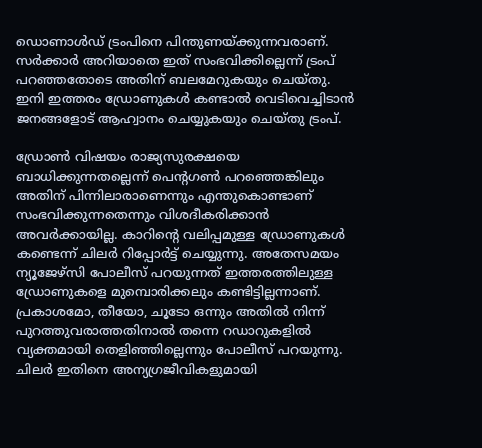ഡൊണാള്‍ഡ് ട്രംപിനെ പിന്തുണയ്ക്കുന്നവരാണ്. സര്‍ക്കാര്‍ അറിയാതെ ഇത് സംഭവിക്കില്ലെന്ന് ട്രംപ് പറഞ്ഞതോടെ അതിന് ബലമേറുകയും ചെയ്തു. ഇനി ഇത്തരം ഡ്രോണുകള്‍ കണ്ടാല്‍ വെടിവെച്ചിടാന്‍ ജനങ്ങളോട് ആഹ്വാനം ചെയ്യുകയും ചെയ്തു ട്രംപ്.

ഡ്രോണ്‍ വിഷയം രാജ്യസുരക്ഷയെ ബാധിക്കുന്നതല്ലെന്ന് പെന്റഗണ്‍ പറഞ്ഞെങ്കിലും അതിന് പിന്നിലാരാണെന്നും എന്തുകൊണ്ടാണ് സംഭവിക്കുന്നതെന്നും വിശദീകരിക്കാന്‍ അവര്‍ക്കായില്ല. കാറിന്റെ വലിപ്പമുള്ള ഡ്രോണുകള്‍ കണ്ടെന്ന് ചിലര്‍ റിപ്പോര്‍ട്ട് ചെയ്യുന്നു. അതേസമയം ന്യൂജേഴ്സി പോലീസ് പറയുന്നത് ഇത്തരത്തിലുള്ള ഡ്രോണുകളെ മുമ്പൊരിക്കലും കണ്ടിട്ടില്ലന്നാണ്. പ്രകാശമോ, തീയോ, ചൂടോ ഒന്നും അതില്‍ നിന്ന് പുറത്തുവരാത്തതിനാല്‍ തന്നെ റഡാറുകളില്‍ വ്യക്തമായി തെളിഞ്ഞില്ലെന്നും പോലീസ് പറയുന്നു. ചിലര്‍ ഇതിനെ അന്യഗ്രജീവികളുമായി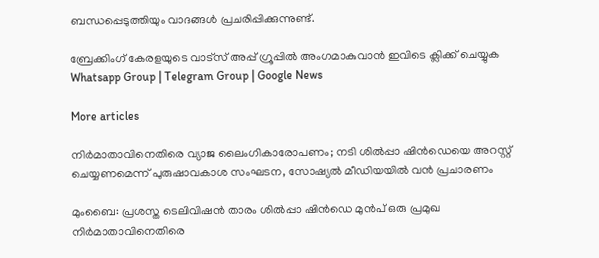ബന്ധപ്പെടുത്തിയും വാദങ്ങള്‍ പ്രചരിപ്പിക്കുന്നുണ്ട്.

ബ്രേക്കിംഗ് കേരളയുടെ വാട്സ് അപ്പ് ഗ്രൂപ്പിൽ അംഗമാകുവാൻ ഇവിടെ ക്ലിക്ക് ചെയ്യുക Whatsapp Group | Telegram Group | Google News

More articles

നിർമാതാവിനെതിരെ വ്യാജ ലൈംഗികാരോപണം; നടി ശിൽപ്പാ ഷിൻഡെയെ അറസ്റ്റ് ചെയ്യണമെന്ന് പുരുഷാവകാശ സംഘടന, സോഷ്യൽ മീഡിയയിൽ വൻ പ്രചാരണം

മുംബൈ: പ്രശസ്ത ടെലിവിഷൻ താരം ശിൽപ്പാ ഷിൻഡെ മുൻപ് ഒരു പ്രമുഖ നിർമാതാവിനെതിരെ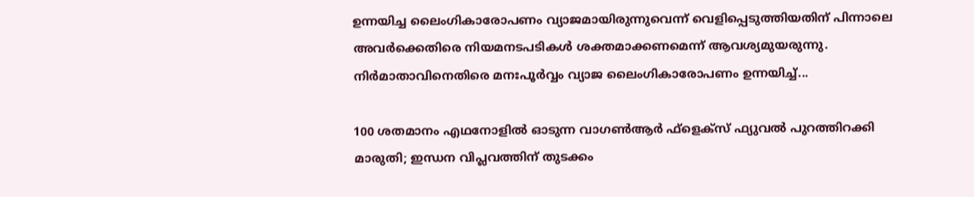ഉന്നയിച്ച ലൈംഗികാരോപണം വ്യാജമായിരുന്നുവെന്ന് വെളിപ്പെടുത്തിയതിന് പിന്നാലെ അവർക്കെതിരെ നിയമനടപടികൾ ശക്തമാക്കണമെന്ന് ആവശ്യമുയരുന്നു. നിർമാതാവിനെതിരെ മനഃപൂർവ്വം വ്യാജ ലൈംഗികാരോപണം ഉന്നയിച്ച്...

100 ശതമാനം എഥനോളിൽ ഓടുന്ന വാഗൺആർ ഫ്ളെക്സ് ഫ്യുവൽ പുറത്തിറക്കി മാരുതി; ഇന്ധന വിപ്ലവത്തിന് തുടക്കം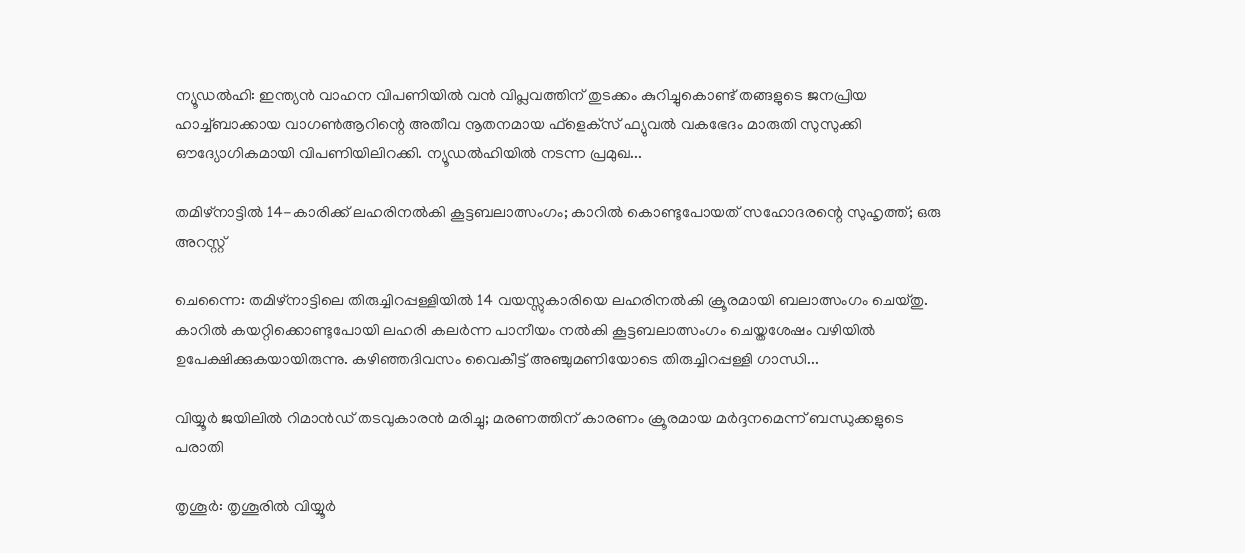ന്യൂഡൽഹി: ഇന്ത്യൻ വാഹന വിപണിയിൽ വൻ വിപ്ലവത്തിന് തുടക്കം കുറിച്ചുകൊണ്ട് തങ്ങളുടെ ജനപ്രിയ ഹാച്ച്ബാക്കായ വാഗൺആറിന്റെ അതീവ നൂതനമായ ഫ്‌ളെക്‌സ് ഫ്യുവൽ വകഭേദം മാരുതി സുസുക്കി ഔദ്യോഗികമായി വിപണിയിലിറക്കി. ന്യൂഡൽഹിയിൽ നടന്ന പ്രമുഖ...

തമിഴ്നാട്ടിൽ 14-കാരിക്ക് ലഹരിനൽകി കൂട്ടബലാത്സംഗം; കാറിൽ കൊണ്ടുപോയത് സഹോദരന്റെ സുഹൃത്ത്; ഒരു അറസ്റ്റ്

ചെന്നൈ: തമിഴ്നാട്ടിലെ തിരുച്ചിറപ്പള്ളിയിൽ 14 വയസ്സുകാരിയെ ലഹരിനൽകി ക്രൂരമായി ബലാത്സംഗം ചെയ്തു. കാറിൽ കയറ്റിക്കൊണ്ടുപോയി ലഹരി കലർന്ന പാനീയം നൽകി കൂട്ടബലാത്സംഗം ചെയ്തശേഷം വഴിയിൽ ഉപേക്ഷിക്കുകയായിരുന്നു. കഴിഞ്ഞദിവസം വൈകീട്ട് അഞ്ചുമണിയോടെ തിരുച്ചിറപ്പള്ളി ഗാന്ധി...

വിയ്യൂർ ജയിലിൽ റിമാൻഡ് തടവുകാരൻ മരിച്ചു; മരണത്തിന് കാരണം ക്രൂരമായ മർദ്ദനമെന്ന് ബന്ധുക്കളുടെ പരാതി

തൃശൂർ: തൃശൂരിൽ വിയ്യൂർ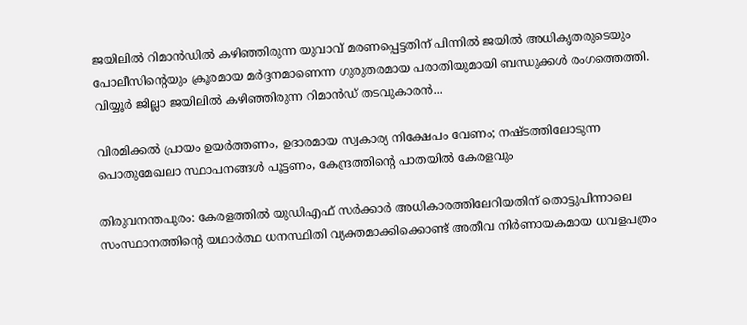ജയിലിൽ റിമാൻഡിൽ കഴിഞ്ഞിരുന്ന യുവാവ് മരണപ്പെട്ടതിന് പിന്നിൽ ജയിൽ അധികൃതരുടെയും പോലീസിന്റെയും ക്രൂരമായ മർദ്ദനമാണെന്ന ഗുരുതരമായ പരാതിയുമായി ബന്ധുക്കൾ രംഗത്തെത്തി. വിയ്യൂർ ജില്ലാ ജയിലിൽ കഴിഞ്ഞിരുന്ന റിമാൻഡ് തടവുകാരൻ...

വിരമിക്കൽ പ്രായം ഉയർത്തണം, ഉദാരമായ സ്വകാര്യ നിക്ഷേപം വേണം; നഷ്ടത്തിലോടുന്ന പൊതുമേഖലാ സ്ഥാപനങ്ങള്‍ പൂട്ടണം, കേന്ദ്രത്തിന്റെ പാതയില്‍ കേരളവും

തിരുവനന്തപുരം: കേരളത്തിൽ യുഡിഎഫ് സർക്കാർ അധികാരത്തിലേറിയതിന് തൊട്ടുപിന്നാലെ സംസ്ഥാനത്തിന്റെ യഥാർത്ഥ ധനസ്ഥിതി വ്യക്തമാക്കിക്കൊണ്ട് അതീവ നിർണായകമായ ധവളപത്രം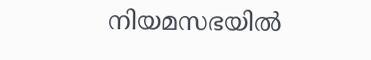നിയമസഭയിൽ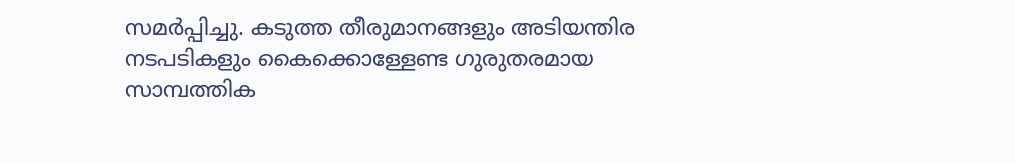സമർപ്പിച്ചു. കടുത്ത തീരുമാനങ്ങളും അടിയന്തിര നടപടികളും കൈക്കൊള്ളേണ്ട ഗുരുതരമായ സാമ്പത്തിക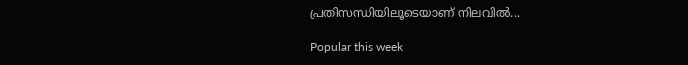പ്രതിസന്ധിയിലൂടെയാണ് നിലവിൽ...

Popular this week